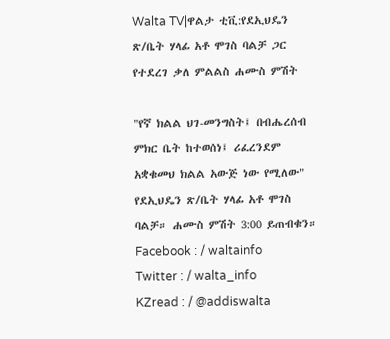Walta TV|ዋልታ ቲቪ:የደኢህዴን ጽ/ቤት ሃላፊ አቶ ሞገስ ባልቻ ጋር የተደረገ ቃለ ምልልስ ሐሙስ ምሽት

"የኛ ክልል ህገ-መንግስት፤ በብሔረሰብ ምክር ቤት ከተወሰነ፤ ሪፈረንደም አቋቁመህ ክልል አውጅ ነው የሚለው" የደኢህዴን ጽ/ቤት ሃላፊ አቶ ሞገስ ባልቻ። ሐሙስ ምሽት 3:00 ይጠብቁን።
Facebook : / waltainfo
Twitter : / walta_info
KZread : / @addiswalta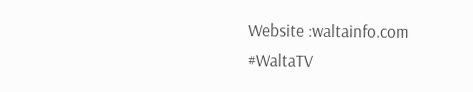Website :waltainfo.com
#WaltaTV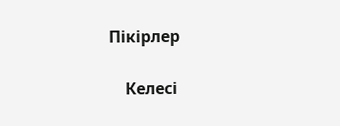Пікірлер

    Келесі